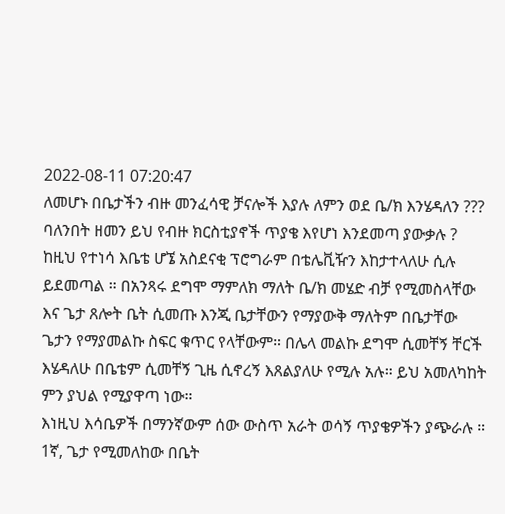2022-08-11 07:20:47
ለመሆኑ በቤታችን ብዙ መንፈሳዊ ቻናሎች እያሉ ለምን ወደ ቤ/ክ እንሄዳለን ???
ባለንበት ዘመን ይህ የብዙ ክርስቲያኖች ጥያቄ እየሆነ እንደመጣ ያውቃሉ ? ከዚህ የተነሳ እቤቴ ሆኜ አስደናቂ ፕሮግራም በቴሌቪዥን እከታተላለሁ ሲሉ ይደመጣል ። በአንጻሩ ደግሞ ማምለክ ማለት ቤ/ክ መሄድ ብቻ የሚመስላቸው እና ጌታ ጸሎት ቤት ሲመጡ እንጂ ቤታቸውን የማያውቅ ማለትም በቤታቸው ጌታን የማያመልኩ ስፍር ቁጥር የላቸውም። በሌላ መልኩ ደግሞ ሲመቸኝ ቸርች እሄዳለሁ በቤቴም ሲመቸኝ ጊዜ ሲኖረኝ እጸልያለሁ የሚሉ አሉ። ይህ አመለካከት ምን ያህል የሚያዋጣ ነው።
እነዚህ እሳቤዎች በማንኛውም ሰው ውስጥ አራት ወሳኝ ጥያቄዎችን ያጭራሉ ።
1ኛ, ጌታ የሚመለከው በቤት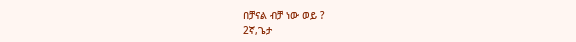በቻናል ብቻ ነው ወይ ?
2ኛ,ጌታ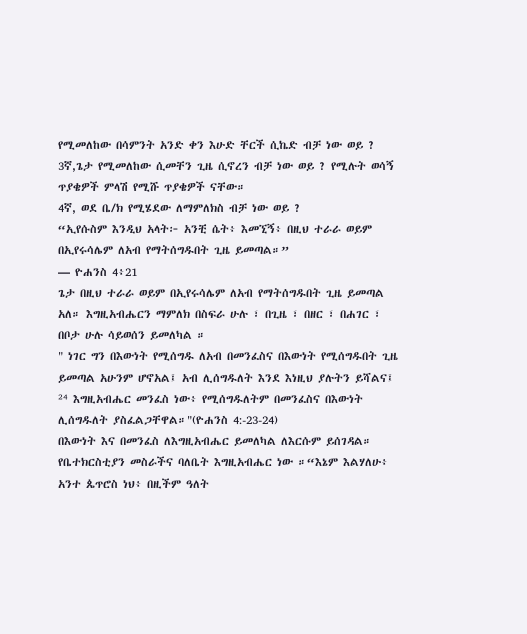የሚመለከው በሳምንት አንድ ቀን እሁድ ቸርች ሲኬድ ብቻ ነው ወይ ?
3ኛ,ጌታ የሚመለከው ሲመቸን ጊዜ ሲኖረን ብቻ ነው ወይ ? የሚሉት ወሳኝ ጥያቄዎች ምላሽ የሚሹ ጥያቄዎች ናቸው።
4ኛ, ወደ ቤ/ክ የሚሄደው ለማምለክስ ብቻ ነው ወይ ?
“ኢየሱስም እንዲህ አላት፦ አንቺ ሴት፥ እመኚኝ፥ በዚህ ተራራ ወይም በኢየሩሳሌም ለአብ የማትሰግዱበት ጊዜ ይመጣል።”
— ዮሐንስ 4፥21
ጌታ በዚህ ተራራ ወይም በኢየሩሳሌም ለአብ የማትሰግዱበት ጊዜ ይመጣል አለ። እግዚአብሔርን ማምለክ በስፍራ ሁሉ ፣ በጊዜ ፣ በዘር ፣ በሐገር ፣ በቦታ ሁሉ ሳይወሰን ይመለካል ።
" ነገር ግን በእውነት የሚሰግዱ ለአብ በመንፈስና በእውነት የሚሰግዱበት ጊዜ ይመጣል አሁንም ሆኖአል፤ አብ ሊሰግዱለት እንደ እነዚህ ያሉትን ይሻልና፤
²⁴ እግዚአብሔር መንፈስ ነው፥ የሚሰግዱለትም በመንፈስና በእውነት ሊሰግዱለት ያስፈልጋቸዋል።"(ዮሐንስ 4:-23-24)
በእውነት እና በመንፈስ ለእግዚአብሔር ይመለካል ለእርሱም ይሰገዳል።
የቤተክርስቲያን መስራችና ባለቤት እግዚአብሔር ነው ።“እኔም እልሃለሁ፥ አንተ ጴጥሮስ ነህ፥ በዚችም ዓለት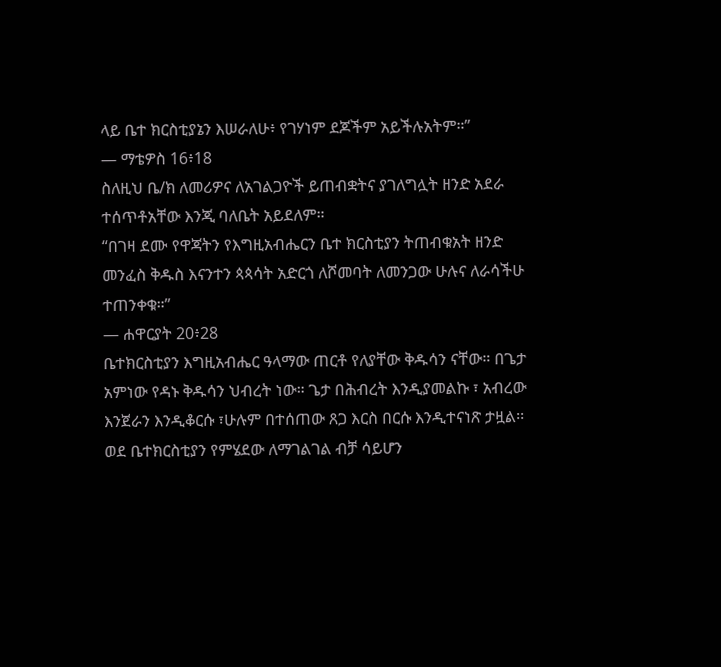ላይ ቤተ ክርስቲያኔን እሠራለሁ፥ የገሃነም ደጆችም አይችሉአትም።”
— ማቴዎስ 16፥18
ስለዚህ ቤ/ክ ለመሪዎና ለአገልጋዮች ይጠብቋትና ያገለግሏት ዘንድ አደራ ተሰጥቶአቸው እንጂ ባለቤት አይደለም።
“በገዛ ደሙ የዋጃትን የእግዚአብሔርን ቤተ ክርስቲያን ትጠብቁአት ዘንድ መንፈስ ቅዱስ እናንተን ጳጳሳት አድርጎ ለሾመባት ለመንጋው ሁሉና ለራሳችሁ ተጠንቀቁ።”
— ሐዋርያት 20፥28
ቤተክርስቲያን እግዚአብሔር ዓላማው ጠርቶ የለያቸው ቅዱሳን ናቸው። በጌታ አምነው የዳኑ ቅዱሳን ህብረት ነው። ጌታ በሕብረት እንዲያመልኩ ፣ አብረው እንጀራን እንዲቆርሱ ፣ሁሉም በተሰጠው ጸጋ እርስ በርሱ እንዲተናነጽ ታዟል፡፡
ወደ ቤተክርስቲያን የምሄደው ለማገልገል ብቻ ሳይሆን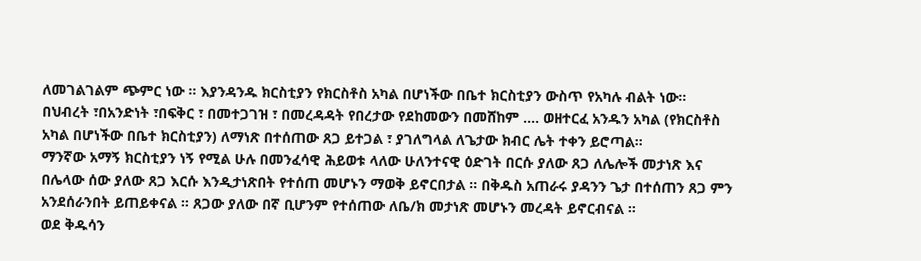ለመገልገልም ጭምር ነው ። እያንዳንዱ ክርስቲያን የክርስቶስ አካል በሆነችው በቤተ ክርስቲያን ውስጥ የአካሉ ብልት ነው። በህብረት ፣በአንድነት ፣በፍቅር ፣ በመተጋገዝ ፣ በመረዳዳት የበረታው የደከመውን በመሸከም .... ወዘተርፈ አንዱን አካል (የክርስቶስ አካል በሆነችው በቤተ ክርስቲያን) ለማነጽ በተሰጠው ጸጋ ይተጋል ፣ ያገለግላል ለጌታው ክብር ሌት ተቀን ይሮጣል።
ማንኛው አማኝ ክርስቲያን ነኝ የሚል ሁሉ በመንፈሳዊ ሕይወቱ ላለው ሁለንተናዊ ዕድገት በርሱ ያለው ጸጋ ለሌሎች መታነጽ እና በሌላው ሰው ያለው ጸጋ እርሱ እንዲታነጽበት የተሰጠ መሆኑን ማወቅ ይኖርበታል ፡፡ በቅዱስ አጠራሩ ያዳንን ጌታ በተሰጠን ጸጋ ምን አንደሰራንበት ይጠይቀናል ። ጸጋው ያለው በኛ ቢሆንም የተሰጠው ለቤ/ክ መታነጽ መሆኑን መረዳት ይኖርብናል ።
ወደ ቅዱሳን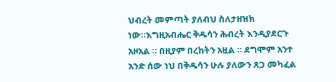ህብረት መምጣት ያለብህ ስለታዘዝክ ነው።እግዚአብሔር ቅዱሳን ሕብረት እንዲያደርጉ አዞአል ። በዚያም በረከትን አዟል ። ደግሞም አንተ አንድ ሰው ነህ በቅዱሳን ሁሉ ያለውን ጸጋ መካፈል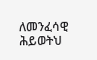ለመንፈሳዊ ሕይወትህ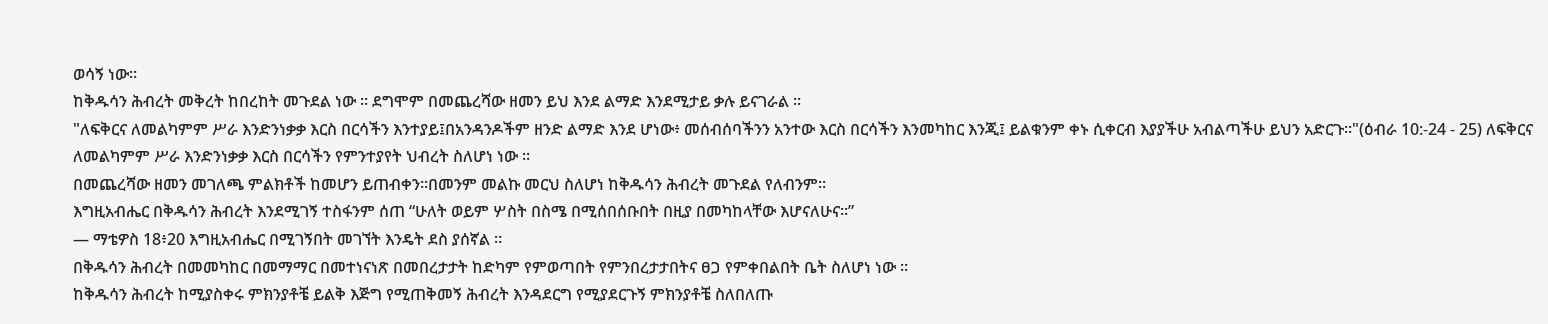ወሳኝ ነው።
ከቅዱሳን ሕብረት መቅረት ከበረከት መጉደል ነው ። ደግሞም በመጨረሻው ዘመን ይህ እንደ ልማድ እንደሚታይ ቃሉ ይናገራል ።
"ለፍቅርና ለመልካምም ሥራ እንድንነቃቃ እርስ በርሳችን እንተያይ፤በአንዳንዶችም ዘንድ ልማድ እንደ ሆነው፥ መሰብሰባችንን አንተው እርስ በርሳችን እንመካከር እንጂ፤ ይልቁንም ቀኑ ሲቀርብ እያያችሁ አብልጣችሁ ይህን አድርጉ።"(ዕብራ 10:-24 - 25) ለፍቅርና ለመልካምም ሥራ እንድንነቃቃ እርስ በርሳችን የምንተያየት ህብረት ስለሆነ ነው ።
በመጨረሻው ዘመን መገለጫ ምልክቶች ከመሆን ይጠብቀን።በመንም መልኩ መርህ ስለሆነ ከቅዱሳን ሕብረት መጉደል የለብንም።
እግዚአብሔር በቅዱሳን ሕብረት እንደሚገኝ ተስፋንም ሰጠ “ሁለት ወይም ሦስት በስሜ በሚሰበሰቡበት በዚያ በመካከላቸው እሆናለሁና።”
— ማቴዎስ 18፥20 እግዚአብሔር በሚገኝበት መገኘት እንዴት ደስ ያሰኛል ።
በቅዱሳን ሕብረት በመመካከር በመማማር በመተነናነጽ በመበረታታት ከድካም የምወጣበት የምንበረታታበትና ፀጋ የምቀበልበት ቤት ስለሆነ ነው ።
ከቅዱሳን ሕብረት ከሚያስቀሩ ምክንያቶቼ ይልቅ እጅግ የሚጠቅመኝ ሕብረት እንዳደርግ የሚያደርጉኝ ምክንያቶቼ ስለበለጡ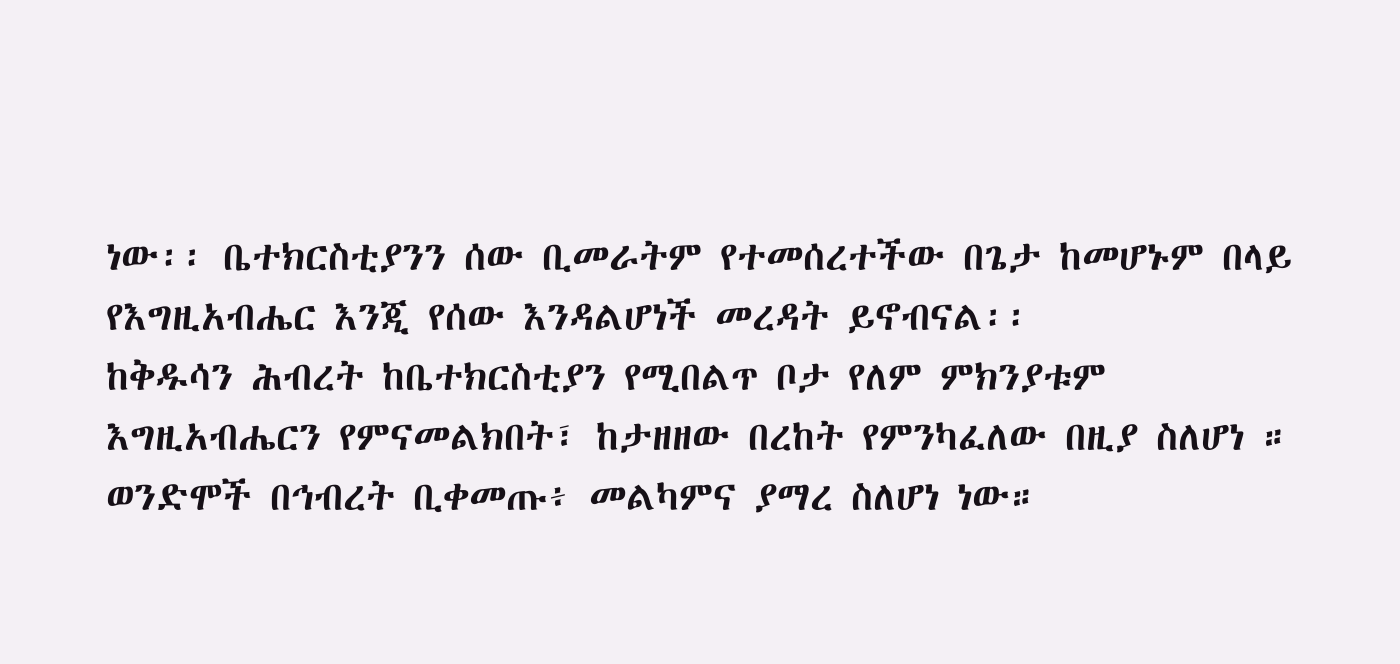ነው፡፡ ቤተክርስቲያንን ሰው ቢመራትም የተመሰረተችው በጌታ ከመሆኑም በላይ የእግዚአብሔር እንጂ የሰው እንዳልሆነች መረዳት ይኖብናል፡፡
ከቅዱሳን ሕብረት ከቤተክርስቲያን የሚበልጥ ቦታ የለም ምክንያቱም እግዚአብሔርን የምናመልክበት፣ ከታዘዘው በረከት የምንካፈለው በዚያ ስለሆነ ። ወንድሞች በኅብረት ቢቀመጡ፥ መልካምና ያማረ ስለሆነ ነው።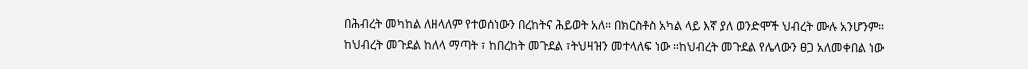በሕብረት መካከል ለዘላለም የተወሰነውን በረከትና ሕይወት አለ። በክርስቶስ አካል ላይ እኛ ያለ ወንድሞች ህብረት ሙሉ አንሆንም።
ከህብረት መጉደል ከለላ ማጣት ፣ ከበረከት መጉደል ፣ትህዛዝን መተላለፍ ነው ።ከህብረት መጉደል የሌላውን ፀጋ አለመቀበል ነው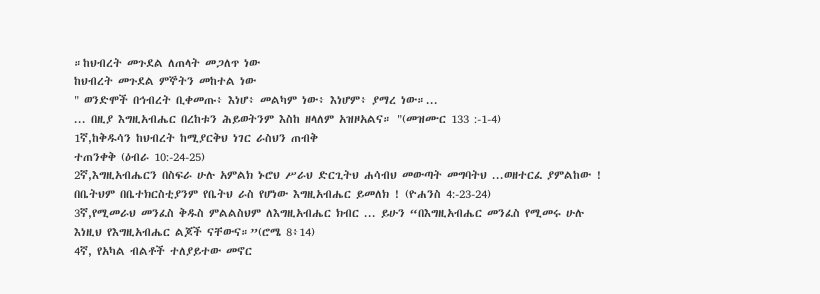።ከህብረት መጉደል ለጠላት መጋለጥ ነው
ከህብረት መጉደል ምኞትን መከተል ነው
" ወንድሞች በኅብረት ቢቀመጡ፥ እነሆ፥ መልካም ነው፥ እነሆም፥ ያማረ ነው።...
... በዚያ እግዚአብሔር በረከቱን ሕይወትንም እስከ ዘላለም አዝዞአልና። "(መዝሙር 133 :-1-4)
1ኛ,ከቅዱሳን ከህብረት ከሚያርቅህ ነገር ራስህን ጠብቅ
ተጠንቀቅ (ዕብራ 10:-24-25)
2ኛ,እግዚአብሔርን በስፍራ ሁሉ አምልክ ኑሮህ ሥራህ ድርጊትህ ሐሳብህ መውጣት መግባትህ ...ወዘተርፈ ያምልከው ! በቤትህም በቤተክርስቲያንም የቤትህ ራስ የሆነው እግዚአብሔር ይመለክ ! (ዮሐንስ 4:-23-24)
3ኛ,የሚመራህ መንፈስ ቅዱስ ምልልስህም ለእግዚአብሔር ክብር ... ይሁን “በእግዚአብሔር መንፈስ የሚመሩ ሁሉ እነዚህ የእግዚአብሔር ልጆች ናቸውና።”(ሮሜ 8፥14)
4ኛ, የአካል ብልቶች ተለያይተው መኖር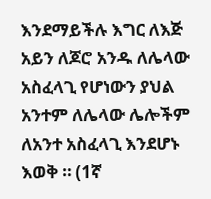እንደማይችሉ እግር ለእጅ አይን ለጆሮ አንዱ ለሌላው አስፈላጊ የሆነውን ያህል አንተም ለሌላው ሌሎችም ለአንተ አስፈላጊ እንደሆኑ እወቅ ። (1ኛ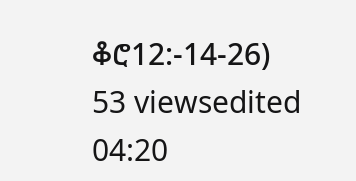ቆሮ12:-14-26)
53 viewsedited 04:20